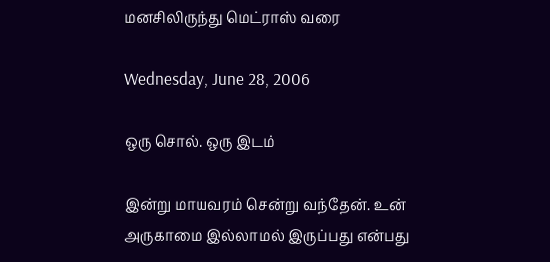மனசிலிருந்து மெட்ராஸ் வரை

Wednesday, June 28, 2006

ஒரு சொல். ஒரு இடம்

இன்று மாயவரம் சென்று வந்தேன். உன் அருகாமை இல்லாமல் இருப்பது என்பது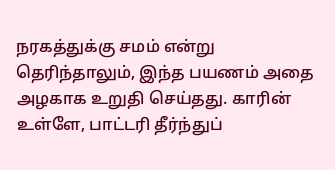நரகத்துக்கு சமம் என்று தெரிந்தாலும், இந்த பயணம் அதை அழகாக உறுதி செய்தது. காரின் உள்ளே, பாட்டரி தீர்ந்துப்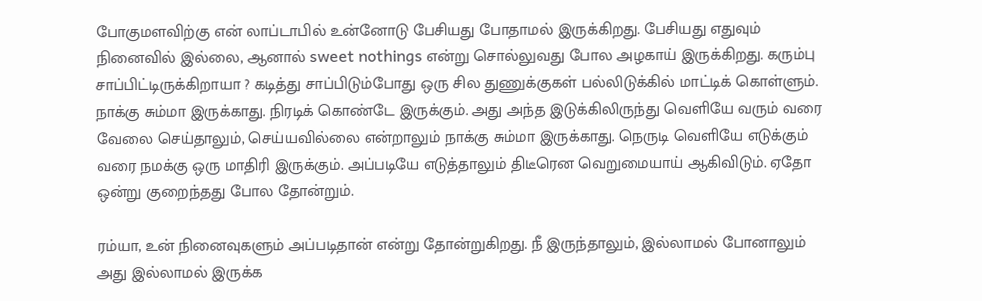போகுமளவிற்கு என் லாப்டாபில் உன்னோடு பேசியது போதாமல் இருக்கிறது. பேசியது எதுவும் நினைவில் இல்லை, ஆனால் sweet nothings என்று சொல்லுவது போல அழகாய் இருக்கிறது. கரும்பு சாப்பிட்டிருக்கிறாயா ? கடித்து சாப்பிடும்போது ஒரு சில துணுக்குகள் பல்லிடுக்கில் மாட்டிக் கொள்ளும். நாக்கு சும்மா இருக்காது. நிரடிக் கொண்டே இருக்கும். அது அந்த இடுக்கிலிருந்து வெளியே வரும் வரை வேலை செய்தாலும், செய்யவில்லை என்றாலும் நாக்கு சும்மா இருக்காது. நெருடி வெளியே எடுக்கும் வரை நமக்கு ஒரு மாதிரி இருக்கும். அப்படியே எடுத்தாலும் திடீரென வெறுமையாய் ஆகிவிடும். ஏதோ ஒன்று குறைந்தது போல தோன்றும்.

ரம்யா, உன் நினைவுகளும் அப்படிதான் என்று தோன்றுகிறது. நீ இருந்தாலும், இல்லாமல் போனாலும் அது இல்லாமல் இருக்க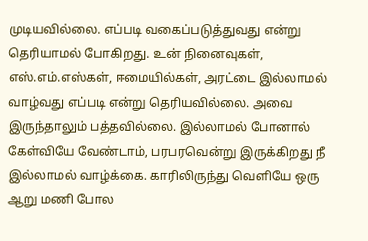முடியவில்லை. எப்படி வகைப்படுத்துவது என்று தெரியாமல் போகிறது. உன் நினைவுகள், எஸ்.எம்.எஸ்கள், ஈமையில்கள், அரட்டை இல்லாமல் வாழ்வது எப்படி என்று தெரியவில்லை. அவை இருந்தாலும் பத்தவில்லை. இல்லாமல் போனால் கேள்வியே வேண்டாம், பரபரவென்று இருக்கிறது நீ இல்லாமல் வாழ்க்கை. காரிலிருந்து வெளியே ஒரு ஆறு மணி போல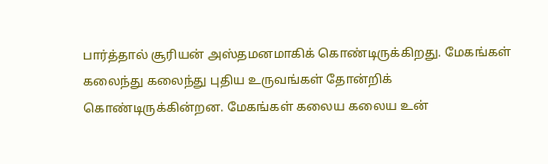பார்த்தால் சூரியன் அஸ்தமனமாகிக் கொண்டிருக்கிறது. மேகங்கள் கலைந்து கலைந்து புதிய உருவங்கள் தோன்றிக் கொண்டிருக்கின்றன. மேகங்கள் கலைய கலைய உன்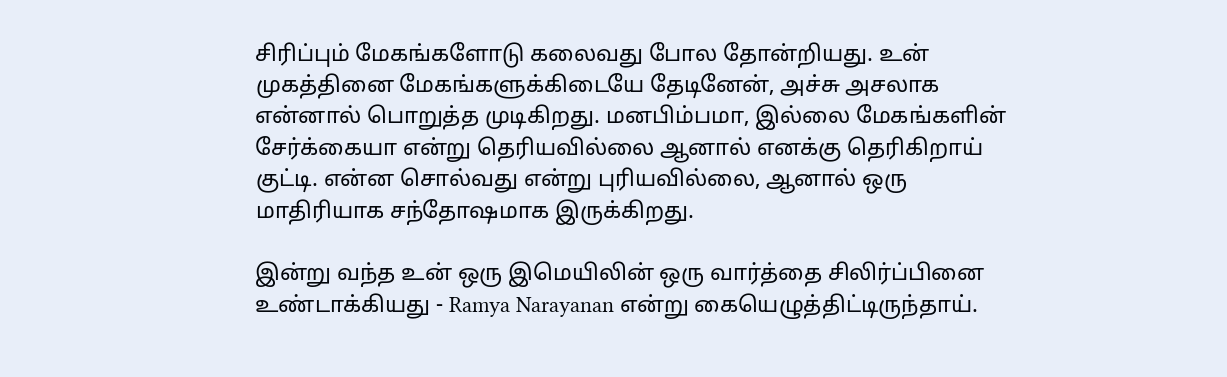சிரிப்பும் மேகங்களோடு கலைவது போல தோன்றியது. உன் முகத்தினை மேகங்களுக்கிடையே தேடினேன், அச்சு அசலாக என்னால் பொறுத்த முடிகிறது. மனபிம்பமா, இல்லை மேகங்களின் சேர்க்கையா என்று தெரியவில்லை ஆனால் எனக்கு தெரிகிறாய் குட்டி. என்ன சொல்வது என்று புரியவில்லை, ஆனால் ஒரு மாதிரியாக சந்தோஷமாக இருக்கிறது.

இன்று வந்த உன் ஒரு இமெயிலின் ஒரு வார்த்தை சிலிர்ப்பினை உண்டாக்கியது - Ramya Narayanan என்று கையெழுத்திட்டிருந்தாய்.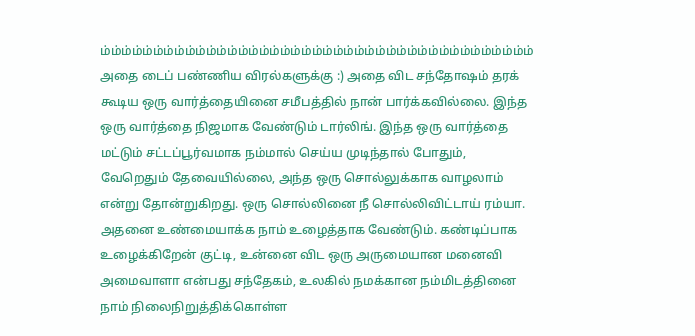ம்ம்ம்ம்ம்ம்ம்ம்ம்ம்ம்ம்ம்ம்ம்ம்ம்ம்ம்ம்ம்ம்ம்ம்ம்ம்ம்ம்ம்ம்ம்ம்ம்ம்ம்ம்ம்ம்ம்ம்ம் அதை டைப் பண்ணிய விரல்களுக்கு :) அதை விட சந்தோஷம் தரக் கூடிய ஒரு வார்த்தையினை சமீபத்தில் நான் பார்க்கவில்லை. இந்த ஒரு வார்த்தை நிஜமாக வேண்டும் டார்லிங். இந்த ஒரு வார்த்தை மட்டும் சட்டப்பூர்வமாக நம்மால் செய்ய முடிந்தால் போதும், வேறெதும் தேவையில்லை, அந்த ஒரு சொல்லுக்காக வாழலாம் என்று தோன்றுகிறது. ஒரு சொல்லினை நீ சொல்லிவிட்டாய் ரம்யா. அதனை உண்மையாக்க நாம் உழைத்தாக வேண்டும். கண்டிப்பாக உழைக்கிறேன் குட்டி, உன்னை விட ஒரு அருமையான மனைவி அமைவாளா என்பது சந்தேகம், உலகில் நமக்கான நம்மிடத்தினை நாம் நிலைநிறுத்திக்கொள்ள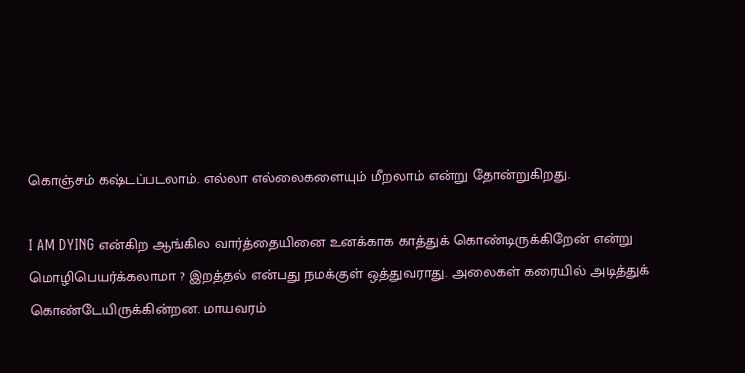கொஞ்சம் கஷ்டப்படலாம். எல்லா எல்லைகளையும் மீறலாம் என்று தோன்றுகிறது.

I AM DYING என்கிற ஆங்கில வார்த்தையினை உனக்காக காத்துக் கொண்டிருக்கிறேன் என்று மொழிபெயர்க்கலாமா ? இறத்தல் என்பது நமக்குள் ஒத்துவராது. அலைகள் கரையில் அடித்துக் கொண்டேயிருக்கின்றன. மாயவரம்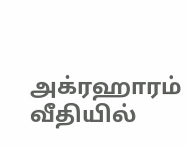அக்ரஹாரம் வீதியில்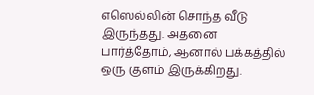எஸெல்லின் சொந்த வீடு இருந்தது. அதனை பார்த்தோம், ஆனால் பக்கத்தில் ஒரு குளம் இருக்கிறது.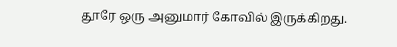தூரே ஒரு அனுமார் கோவில் இருக்கிறது.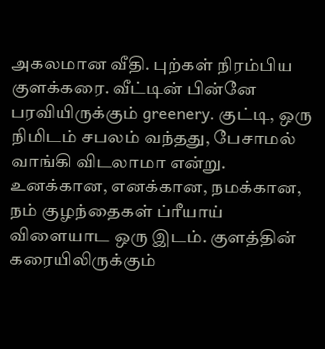அகலமான வீதி. புற்கள் நிரம்பிய குளக்கரை. வீட்டின் பின்னே பரவியிருக்கும் greenery. குட்டி, ஒரு நிமிடம் சபலம் வந்தது, பேசாமல் வாங்கி விடலாமா என்று. உனக்கான, எனக்கான, நமக்கான, நம் குழந்தைகள் ப்ரீயாய் விளையாட ஒரு இடம். குளத்தின் கரையிலிருக்கும்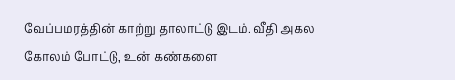வேப்பமரத்தின் காற்று தாலாட்டு இடம். வீதி அகல கோலம் போட்டு, உன் கண்களை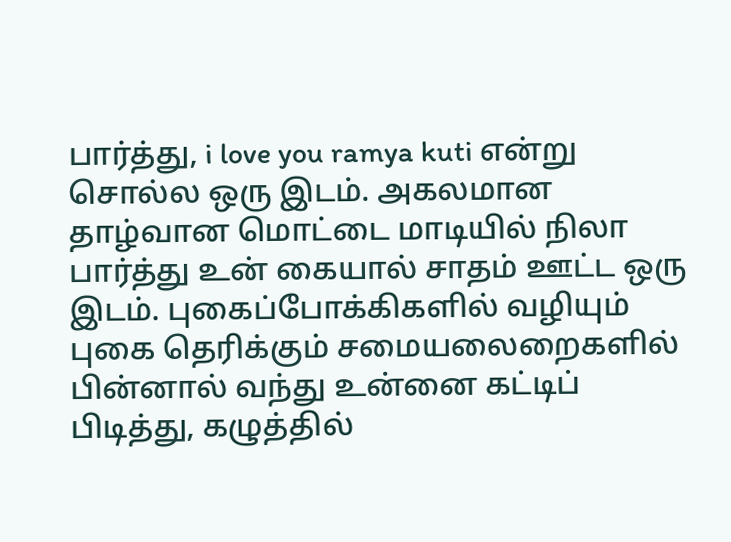பார்த்து, i love you ramya kuti என்று சொல்ல ஒரு இடம். அகலமான தாழ்வான மொட்டை மாடியில் நிலா பார்த்து உன் கையால் சாதம் ஊட்ட ஒரு இடம். புகைப்போக்கிகளில் வழியும் புகை தெரிக்கும் சமையலைறைகளில் பின்னால் வந்து உன்னை கட்டிப் பிடித்து, கழுத்தில்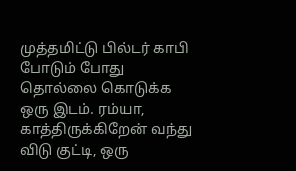முத்தமிட்டு பில்டர் காபி போடும் போது தொல்லை கொடுக்க ஒரு இடம். ரம்யா, காத்திருக்கிறேன் வந்து விடு குட்டி, ஒரு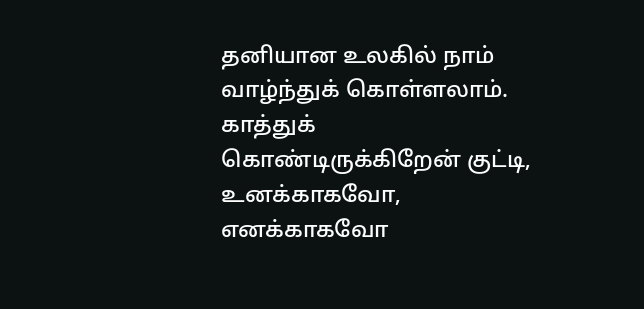தனியான உலகில் நாம் வாழ்ந்துக் கொள்ளலாம். காத்துக் கொண்டிருக்கிறேன் குட்டி, உனக்காகவோ, எனக்காகவோ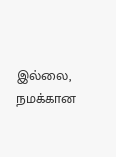இல்லை, நமக்கான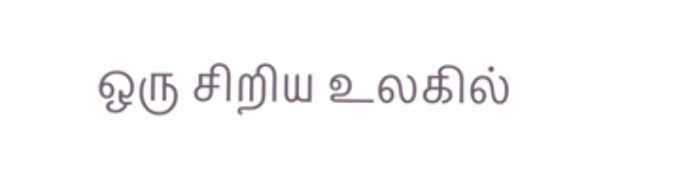ஒரு சிறிய உலகில்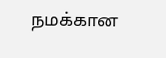நமக்கான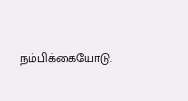நம்பிக்கையோடு.